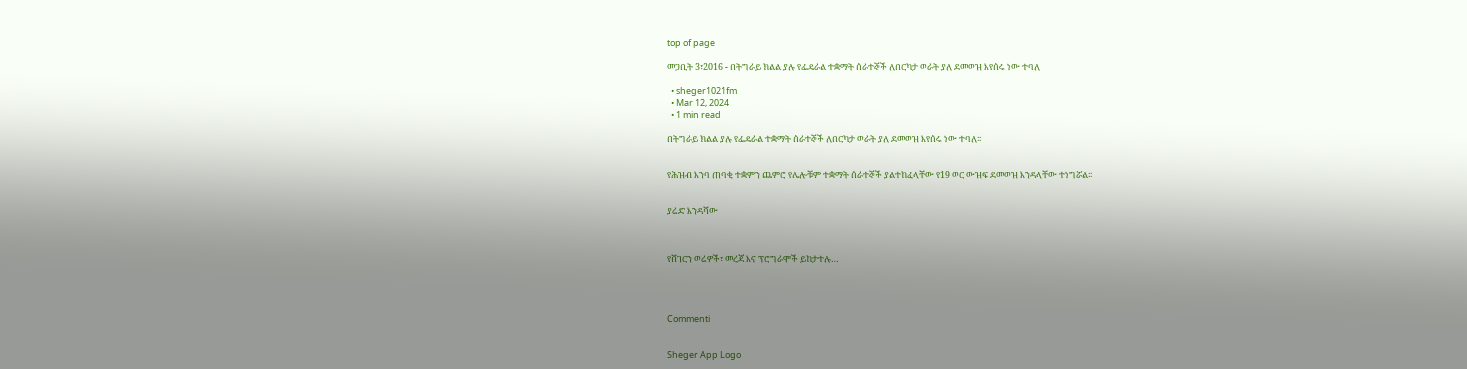top of page

መጋቢት 3፣2016 - በትግራይ ክልል ያሉ የፌዴራል ተቋማት ሰራተኞች ለበርካታ ወራት ያለ ደመወዝ እየሰሩ ነው ተባለ

  • sheger1021fm
  • Mar 12, 2024
  • 1 min read

በትግራይ ክልል ያሉ የፌዴራል ተቋማት ሰራተኞች ለበርካታ ወራት ያለ ደመወዝ እየሰሩ ነው ተባለ፡፡


የሕዝብ እንባ ጠባቂ ተቋምን ጨምሮ የሌሎቹም ተቋማት ሰራተኞች ያልተከፈላቸው የ19 ወር ውዝፍ ደመወዝ እንዳላቸው ተነግሯል፡፡


ያሬድ እንዳሻው



የሸገርን ወሬዎች፣ መረጃ እና ፕሮግራሞች ይከታተሉ…




Commenti


Sheger App Logo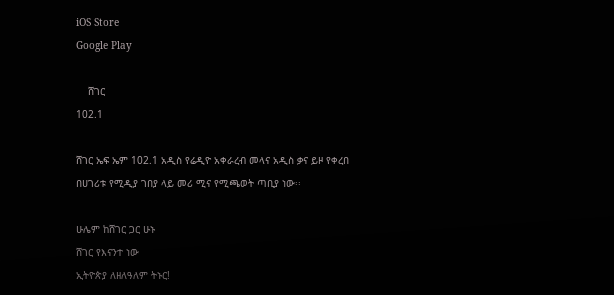iOS Store
Google Play

    ሸገር
102.1

ሸገር ኤፍ ኤም 102.1 አዲስ የሬዲዮ አቀራረብ መላና አዲስ ቃና ይዞ የቀረበ በሀገሪቱ የሚዲያ ገበያ ላይ መሪ ሚና የሚጫወት ጣቢያ ነው፡፡

ሁሌም ከሸገር ጋር ሁኑ
ሸገር የእናንተ ነው
ኢትዮጵያ ለዘለዓለም ትኑር!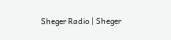Sheger Radio | Sheger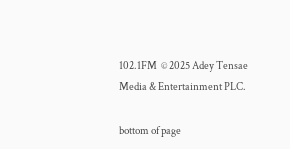102.1FM  © 2025 Adey Tensae Media & Entertainment PLC.

bottom of page